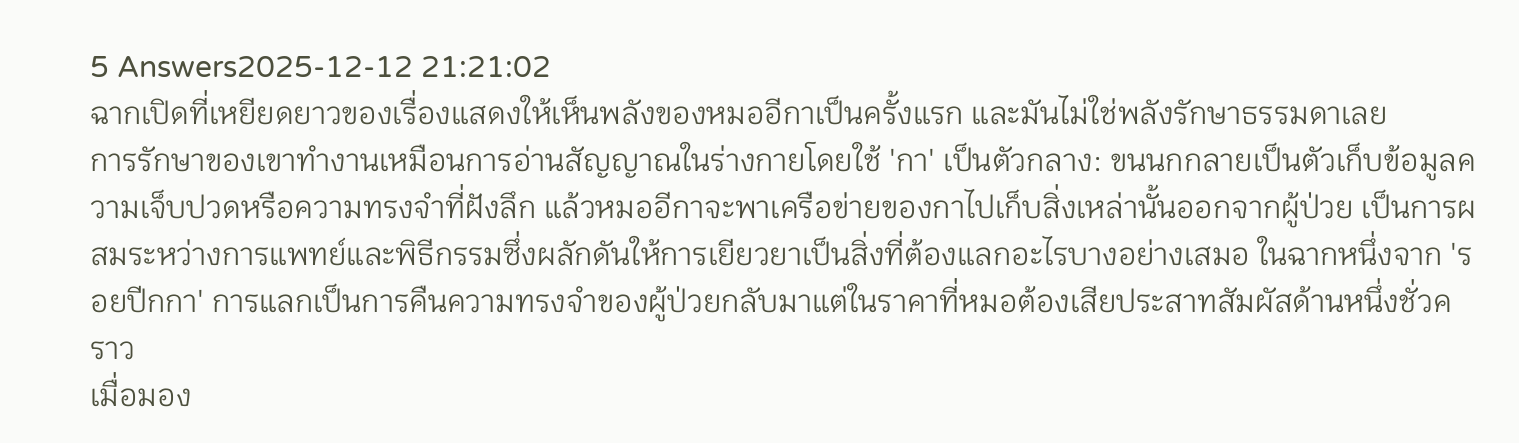5 Answers2025-12-12 21:21:02
ฉากเปิดที่เหยียดยาวของเรื่องแสดงให้เห็นพลังของหมออีกาเป็นครั้งแรก และมันไม่ใช่พลังรักษาธรรมดาเลย
การรักษาของเขาทำงานเหมือนการอ่านสัญญาณในร่างกายโดยใช้ 'กา' เป็นตัวกลาง: ขนนกกลายเป็นตัวเก็บข้อมูลความเจ็บปวดหรือความทรงจำที่ฝังลึก แล้วหมออีกาจะพาเครือข่ายของกาไปเก็บสิ่งเหล่านั้นออกจากผู้ป่วย เป็นการผสมระหว่างการแพทย์และพิธีกรรมซึ่งผลักดันให้การเยียวยาเป็นสิ่งที่ต้องแลกอะไรบางอย่างเสมอ ในฉากหนึ่งจาก 'รอยปีกกา' การแลกเป็นการคืนความทรงจำของผู้ป่วยกลับมาแต่ในราคาที่หมอต้องเสียประสาทสัมผัสด้านหนึ่งชั่วคราว
เมื่อมอง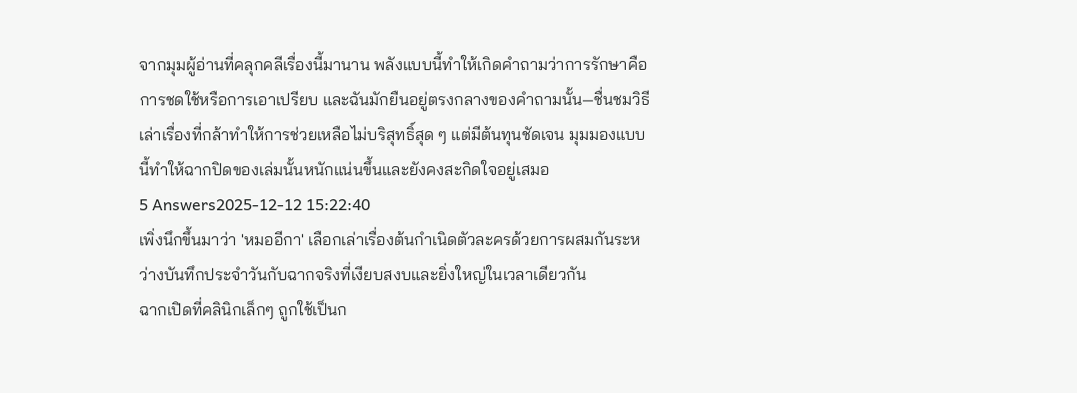จากมุมผู้อ่านที่คลุกคลีเรื่องนี้มานาน พลังแบบนี้ทำให้เกิดคำถามว่าการรักษาคือการชดใช้หรือการเอาเปรียบ และฉันมักยืนอยู่ตรงกลางของคำถามนั้น—ชื่นชมวิธีเล่าเรื่องที่กล้าทำให้การช่วยเหลือไม่บริสุทธิ์สุด ๆ แต่มีต้นทุนชัดเจน มุมมองแบบนี้ทำให้ฉากปิดของเล่มนั้นหนักแน่นขึ้นและยังคงสะกิดใจอยู่เสมอ
5 Answers2025-12-12 15:22:40
เพิ่งนึกขึ้นมาว่า 'หมออีกา' เลือกเล่าเรื่องต้นกำเนิดตัวละครด้วยการผสมกันระหว่างบันทึกประจำวันกับฉากจริงที่เงียบสงบและยิ่งใหญ่ในเวลาเดียวกัน
ฉากเปิดที่คลินิกเล็กๆ ถูกใช้เป็นก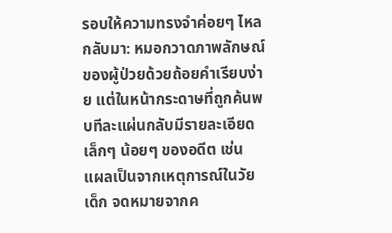รอบให้ความทรงจำค่อยๆ ไหลกลับมา: หมอกวาดภาพลักษณ์ของผู้ป่วยด้วยถ้อยคำเรียบง่าย แต่ในหน้ากระดาษที่ถูกค้นพบทีละแผ่นกลับมีรายละเอียดเล็กๆ น้อยๆ ของอดีต เช่น แผลเป็นจากเหตุการณ์ในวัยเด็ก จดหมายจากค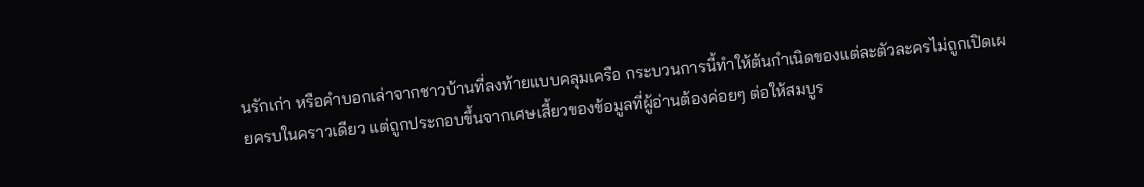นรักเก่า หรือคำบอกเล่าจากชาวบ้านที่ลงท้ายแบบคลุมเครือ กระบวนการนี้ทำให้ต้นกำเนิดของแต่ละตัวละครไม่ถูกเปิดเผยครบในคราวเดียว แต่ถูกประกอบขึ้นจากเศษเสี้ยวของข้อมูลที่ผู้อ่านต้องค่อยๆ ต่อให้สมบูร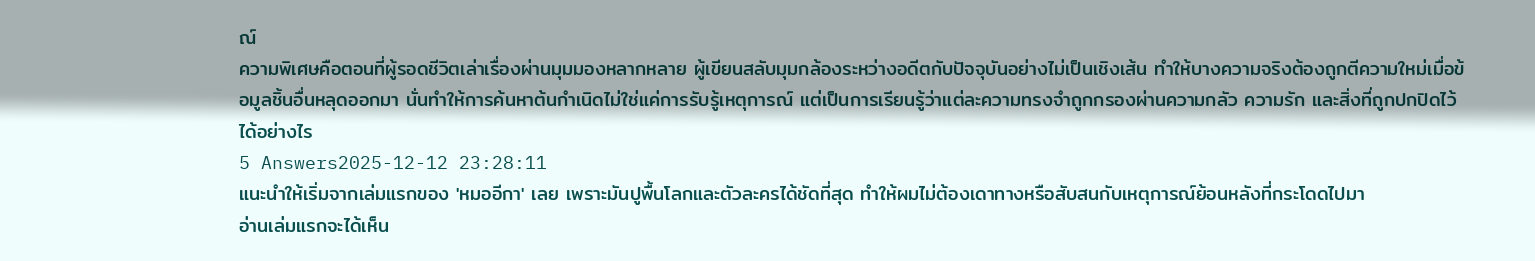ณ์
ความพิเศษคือตอนที่ผู้รอดชีวิตเล่าเรื่องผ่านมุมมองหลากหลาย ผู้เขียนสลับมุมกล้องระหว่างอดีตกับปัจจุบันอย่างไม่เป็นเชิงเส้น ทำให้บางความจริงต้องถูกตีความใหม่เมื่อข้อมูลชิ้นอื่นหลุดออกมา นั่นทำให้การค้นหาต้นกำเนิดไม่ใช่แค่การรับรู้เหตุการณ์ แต่เป็นการเรียนรู้ว่าแต่ละความทรงจำถูกกรองผ่านความกลัว ความรัก และสิ่งที่ถูกปกปิดไว้ได้อย่างไร
5 Answers2025-12-12 23:28:11
แนะนำให้เริ่มจากเล่มแรกของ 'หมออีกา' เลย เพราะมันปูพื้นโลกและตัวละครได้ชัดที่สุด ทำให้ผมไม่ต้องเดาทางหรือสับสนกับเหตุการณ์ย้อนหลังที่กระโดดไปมา
อ่านเล่มแรกจะได้เห็น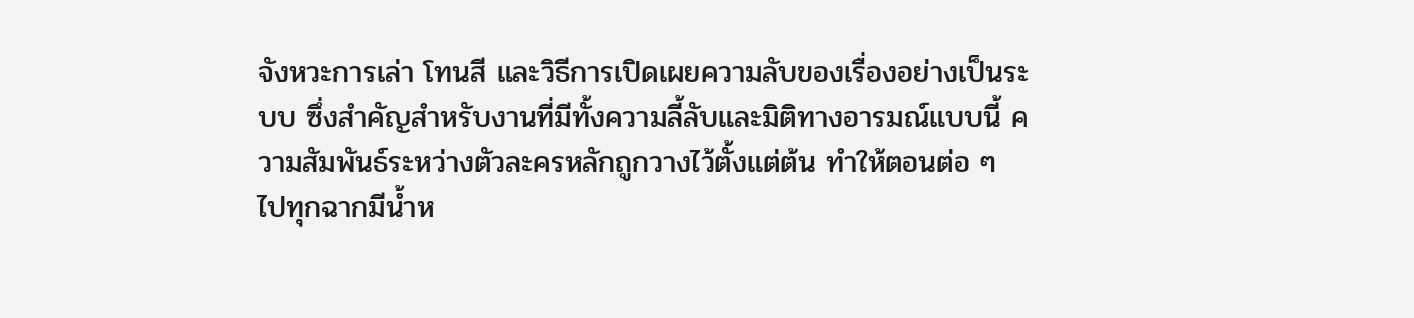จังหวะการเล่า โทนสี และวิธีการเปิดเผยความลับของเรื่องอย่างเป็นระบบ ซึ่งสำคัญสำหรับงานที่มีทั้งความลี้ลับและมิติทางอารมณ์แบบนี้ ความสัมพันธ์ระหว่างตัวละครหลักถูกวางไว้ตั้งแต่ต้น ทำให้ตอนต่อ ๆ ไปทุกฉากมีน้ำห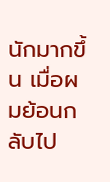นักมากขึ้น เมื่อผมย้อนกลับไป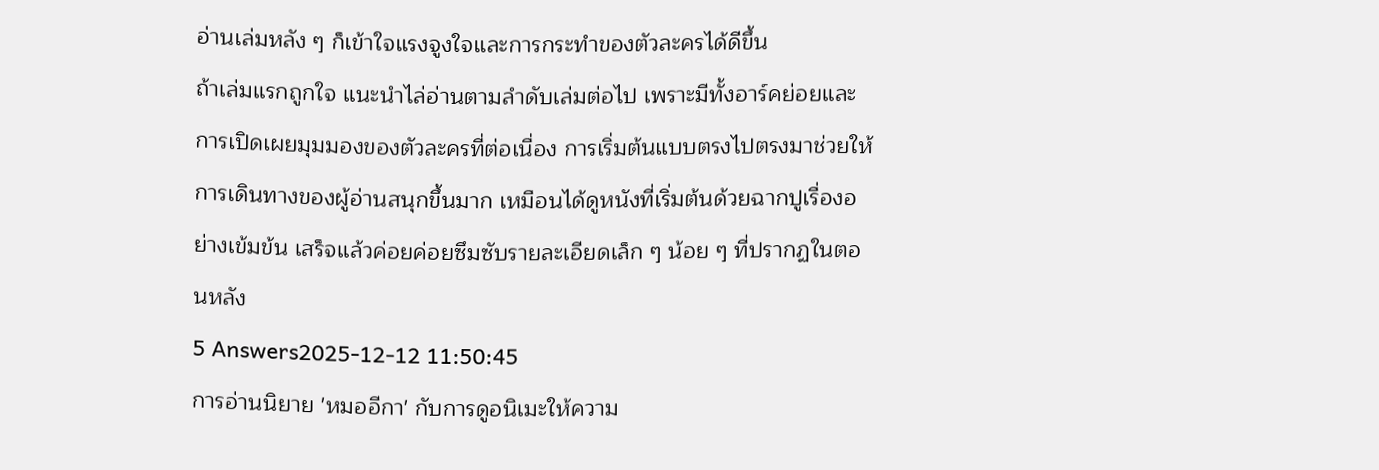อ่านเล่มหลัง ๆ ก็เข้าใจแรงจูงใจและการกระทำของตัวละครได้ดีขึ้น
ถ้าเล่มแรกถูกใจ แนะนำไล่อ่านตามลำดับเล่มต่อไป เพราะมีทั้งอาร์คย่อยและการเปิดเผยมุมมองของตัวละครที่ต่อเนื่อง การเริ่มต้นแบบตรงไปตรงมาช่วยให้การเดินทางของผู้อ่านสนุกขึ้นมาก เหมือนได้ดูหนังที่เริ่มต้นด้วยฉากปูเรื่องอย่างเข้มข้น เสร็จแล้วค่อยค่อยซึมซับรายละเอียดเล็ก ๆ น้อย ๆ ที่ปรากฏในตอนหลัง
5 Answers2025-12-12 11:50:45
การอ่านนิยาย 'หมออีกา' กับการดูอนิเมะให้ความ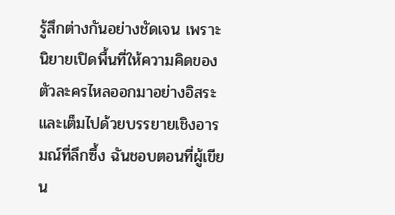รู้สึกต่างกันอย่างชัดเจน เพราะนิยายเปิดพื้นที่ให้ความคิดของตัวละครไหลออกมาอย่างอิสระและเต็มไปด้วยบรรยายเชิงอารมณ์ที่ลึกซึ้ง ฉันชอบตอนที่ผู้เขียน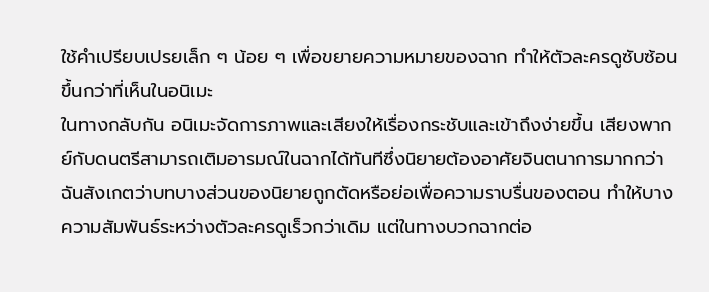ใช้คำเปรียบเปรยเล็ก ๆ น้อย ๆ เพื่อขยายความหมายของฉาก ทำให้ตัวละครดูซับซ้อนขึ้นกว่าที่เห็นในอนิเมะ
ในทางกลับกัน อนิเมะจัดการภาพและเสียงให้เรื่องกระชับและเข้าถึงง่ายขึ้น เสียงพากย์กับดนตรีสามารถเติมอารมณ์ในฉากได้ทันทีซึ่งนิยายต้องอาศัยจินตนาการมากกว่า ฉันสังเกตว่าบทบางส่วนของนิยายถูกตัดหรือย่อเพื่อความราบรื่นของตอน ทำให้บางความสัมพันธ์ระหว่างตัวละครดูเร็วกว่าเดิม แต่ในทางบวกฉากต่อ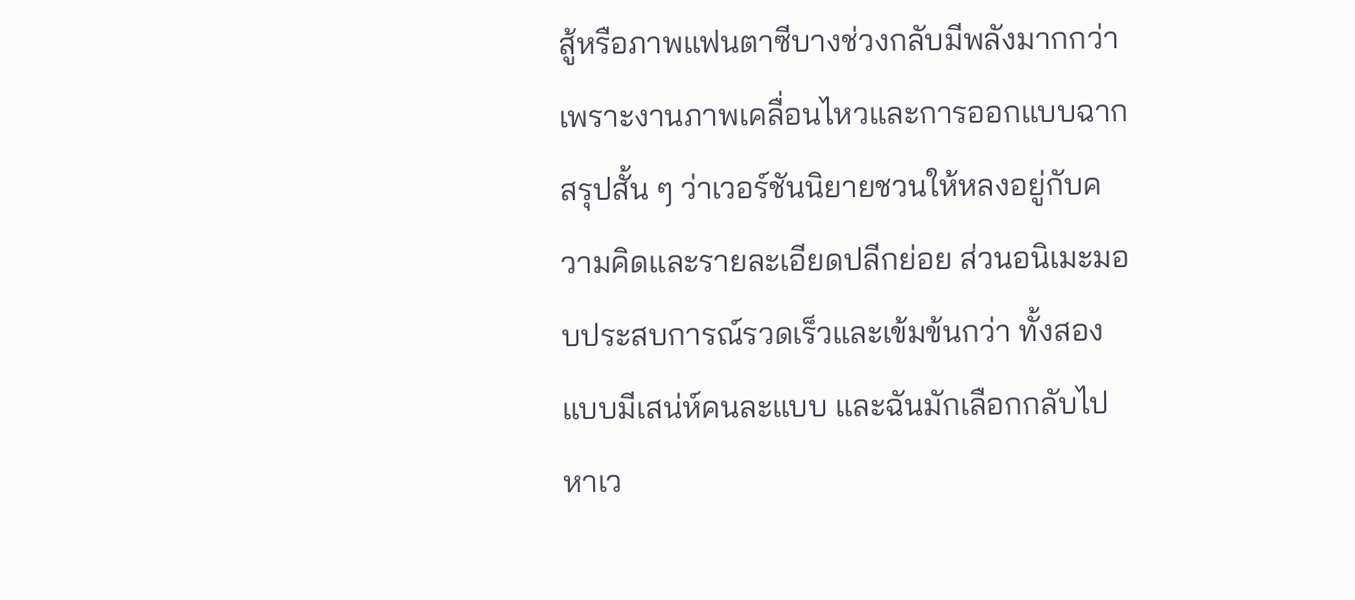สู้หรือภาพแฟนตาซีบางช่วงกลับมีพลังมากกว่าเพราะงานภาพเคลื่อนไหวและการออกแบบฉาก
สรุปสั้น ๆ ว่าเวอร์ชันนิยายชวนให้หลงอยู่กับความคิดและรายละเอียดปลีกย่อย ส่วนอนิเมะมอบประสบการณ์รวดเร็วและเข้มข้นกว่า ทั้งสองแบบมีเสน่ห์คนละแบบ และฉันมักเลือกกลับไปหาเว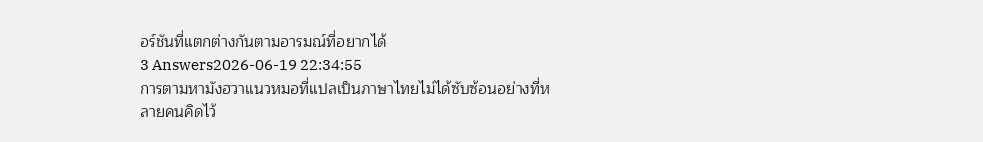อร์ชันที่แตกต่างกันตามอารมณ์ที่อยากได้
3 Answers2026-06-19 22:34:55
การตามหามังฮวาแนวหมอที่แปลเป็นภาษาไทยไม่ได้ซับซ้อนอย่างที่หลายคนคิดไว้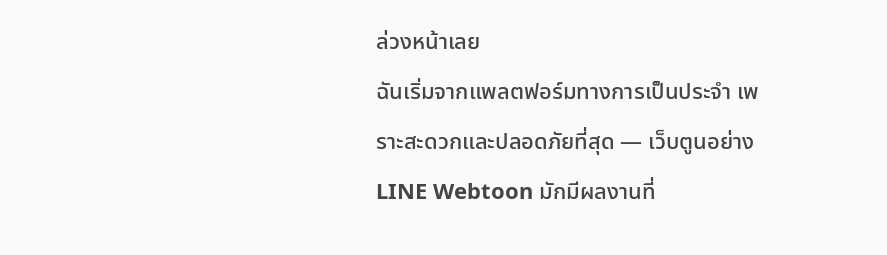ล่วงหน้าเลย
ฉันเริ่มจากแพลตฟอร์มทางการเป็นประจำ เพราะสะดวกและปลอดภัยที่สุด — เว็บตูนอย่าง LINE Webtoon มักมีผลงานที่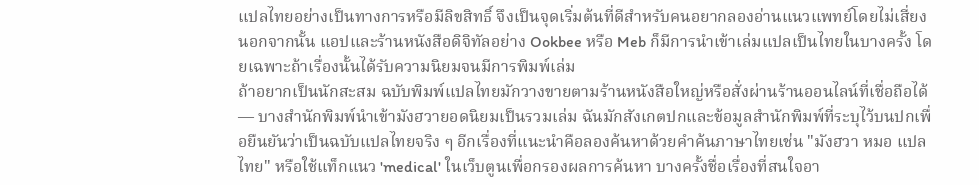แปลไทยอย่างเป็นทางการหรือมีลิขสิทธิ์ จึงเป็นจุดเริ่มต้นที่ดีสำหรับคนอยากลองอ่านแนวแพทย์โดยไม่เสี่ยง นอกจากนั้น แอปและร้านหนังสือดิจิทัลอย่าง Ookbee หรือ Meb ก็มีการนำเข้าเล่มแปลเป็นไทยในบางครั้ง โดยเฉพาะถ้าเรื่องนั้นได้รับความนิยมจนมีการพิมพ์เล่ม
ถ้าอยากเป็นนักสะสม ฉบับพิมพ์แปลไทยมักวางขายตามร้านหนังสือใหญ่หรือสั่งผ่านร้านออนไลน์ที่เชื่อถือได้ — บางสำนักพิมพ์นำเข้ามังฮวายอดนิยมเป็นรวมเล่ม ฉันมักสังเกตปกและข้อมูลสำนักพิมพ์ที่ระบุไว้บนปกเพื่อยืนยันว่าเป็นฉบับแปลไทยจริง ๆ อีกเรื่องที่แนะนำคือลองค้นหาด้วยคำค้นภาษาไทยเช่น "มังฮวา หมอ แปลไทย" หรือใช้แท็กแนว 'medical' ในเว็บตูนเพื่อกรองผลการค้นหา บางครั้งชื่อเรื่องที่สนใจอา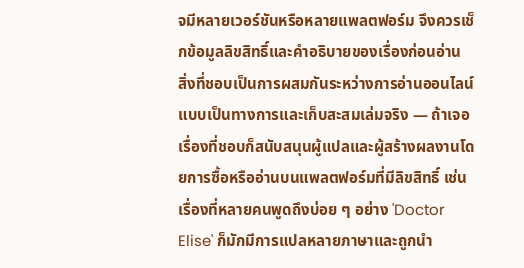จมีหลายเวอร์ชันหรือหลายแพลตฟอร์ม จึงควรเช็กข้อมูลลิขสิทธิ์และคำอธิบายของเรื่องก่อนอ่าน
สิ่งที่ชอบเป็นการผสมกันระหว่างการอ่านออนไลน์แบบเป็นทางการและเก็บสะสมเล่มจริง — ถ้าเจอเรื่องที่ชอบก็สนับสนุนผู้แปลและผู้สร้างผลงานโดยการซื้อหรืออ่านบนแพลตฟอร์มที่มีลิขสิทธิ์ เช่น เรื่องที่หลายคนพูดถึงบ่อย ๆ อย่าง 'Doctor Elise' ก็มักมีการแปลหลายภาษาและถูกนำ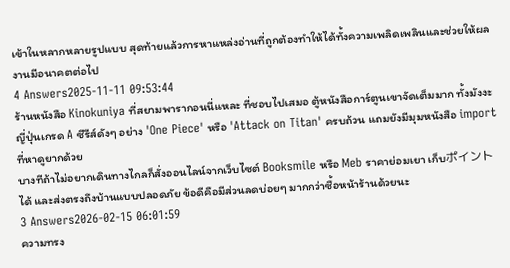เข้าในหลากหลายรูปแบบ สุดท้ายแล้วการหาแหล่งอ่านที่ถูกต้องทำให้ได้ทั้งความเพลิดเพลินและช่วยให้ผลงานมีอนาคตต่อไป
4 Answers2025-11-11 09:53:44
ร้านหนังสือ Kinokuniya ที่สยามพารากอนนี่แหละ ที่ชอบไปเสมอ ตู้หนังสือการ์ตูนเขาจัดเต็มมาก ทั้งมังงะญี่ปุ่นเกรด A ซีรีส์ดังๆ อย่าง 'One Piece' หรือ 'Attack on Titan' ครบถ้วน แถมยังมีมุมหนังสือ import ที่หาดูยากด้วย
บางทีถ้าไม่อยากเดินทางไกลก็สั่งออนไลน์จากเว็บไซต์ Booksmile หรือ Meb ราคาย่อมเยา เก็บポイントได้ และส่งตรงถึงบ้านแบบปลอดภัย ข้อดีคือมีส่วนลดบ่อยๆ มากกว่าซื้อหน้าร้านด้วยนะ
3 Answers2026-02-15 06:01:59
ความทรง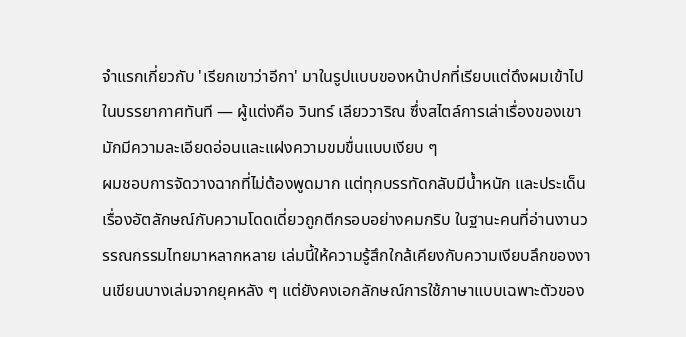จำแรกเกี่ยวกับ 'เรียกเขาว่าอีกา' มาในรูปแบบของหน้าปกที่เรียบแต่ดึงผมเข้าไปในบรรยากาศทันที — ผู้แต่งคือ วินทร์ เลียววาริณ ซึ่งสไตล์การเล่าเรื่องของเขามักมีความละเอียดอ่อนและแฝงความขมขื่นแบบเงียบ ๆ
ผมชอบการจัดวางฉากที่ไม่ต้องพูดมาก แต่ทุกบรรทัดกลับมีน้ำหนัก และประเด็นเรื่องอัตลักษณ์กับความโดดเดี่ยวถูกตีกรอบอย่างคมกริบ ในฐานะคนที่อ่านงานวรรณกรรมไทยมาหลากหลาย เล่มนี้ให้ความรู้สึกใกล้เคียงกับความเงียบลึกของงานเขียนบางเล่มจากยุคหลัง ๆ แต่ยังคงเอกลักษณ์การใช้ภาษาแบบเฉพาะตัวของ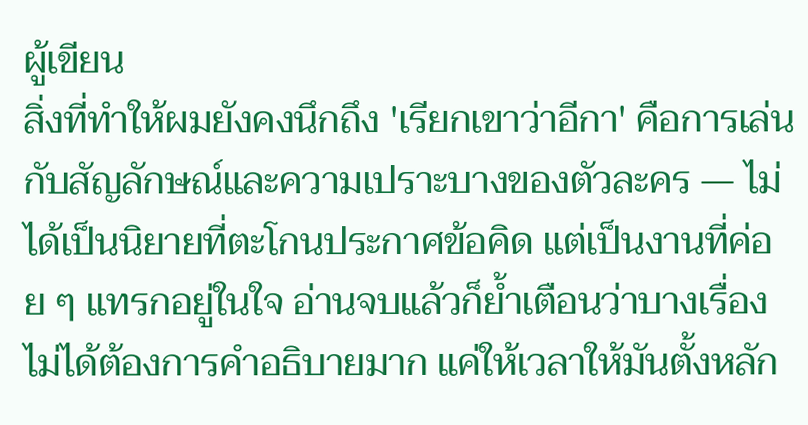ผู้เขียน
สิ่งที่ทำให้ผมยังคงนึกถึง 'เรียกเขาว่าอีกา' คือการเล่นกับสัญลักษณ์และความเปราะบางของตัวละคร — ไม่ได้เป็นนิยายที่ตะโกนประกาศข้อคิด แต่เป็นงานที่ค่อย ๆ แทรกอยู่ในใจ อ่านจบแล้วก็ย้ำเตือนว่าบางเรื่องไม่ได้ต้องการคำอธิบายมาก แค่ให้เวลาให้มันตั้งหลัก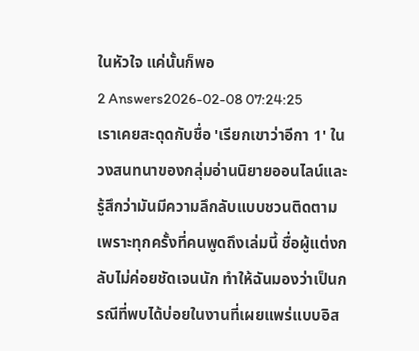ในหัวใจ แค่นั้นก็พอ
2 Answers2026-02-08 07:24:25
เราเคยสะดุดกับชื่อ 'เรียกเขาว่าอีกา 1' ในวงสนทนาของกลุ่มอ่านนิยายออนไลน์และรู้สึกว่ามันมีความลึกลับแบบชวนติดตาม เพราะทุกครั้งที่คนพูดถึงเล่มนี้ ชื่อผู้แต่งกลับไม่ค่อยชัดเจนนัก ทำให้ฉันมองว่าเป็นกรณีที่พบได้บ่อยในงานที่เผยแพร่แบบอิส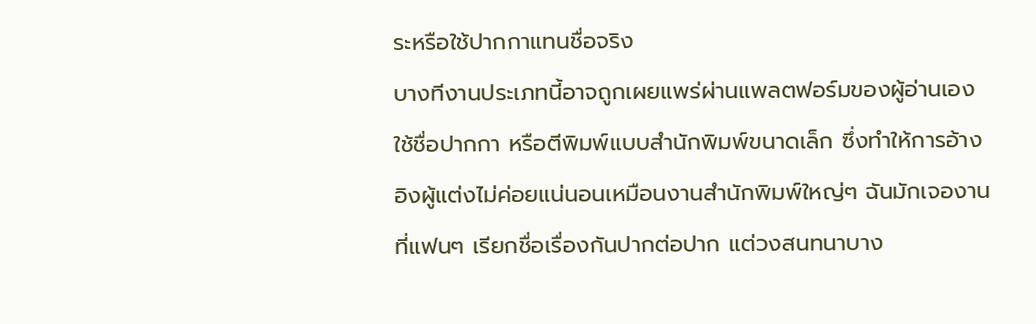ระหรือใช้ปากกาแทนชื่อจริง
บางทีงานประเภทนี้อาจถูกเผยแพร่ผ่านแพลตฟอร์มของผู้อ่านเอง ใช้ชื่อปากกา หรือตีพิมพ์แบบสำนักพิมพ์ขนาดเล็ก ซึ่งทำให้การอ้างอิงผู้แต่งไม่ค่อยแน่นอนเหมือนงานสำนักพิมพ์ใหญ่ๆ ฉันมักเจองานที่แฟนๆ เรียกชื่อเรื่องกันปากต่อปาก แต่วงสนทนาบาง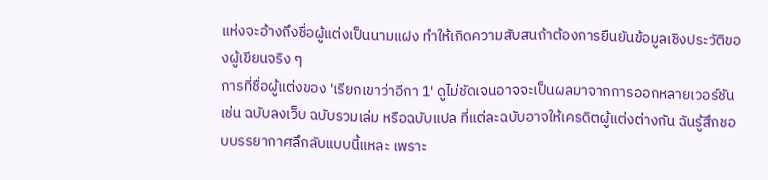แห่งจะอ้างถึงชื่อผู้แต่งเป็นนามแฝง ทำให้เกิดความสับสนถ้าต้องการยืนยันข้อมูลเชิงประวัติของผู้เขียนจริง ๆ
การที่ชื่อผู้แต่งของ 'เรียกเขาว่าอีกา 1' ดูไม่ชัดเจนอาจจะเป็นผลมาจากการออกหลายเวอร์ชัน เช่น ฉบับลงเว็บ ฉบับรวมเล่ม หรือฉบับแปล ที่แต่ละฉบับอาจให้เครดิตผู้แต่งต่างกัน ฉันรู้สึกชอบบรรยากาศลึกลับแบบนี้แหละ เพราะ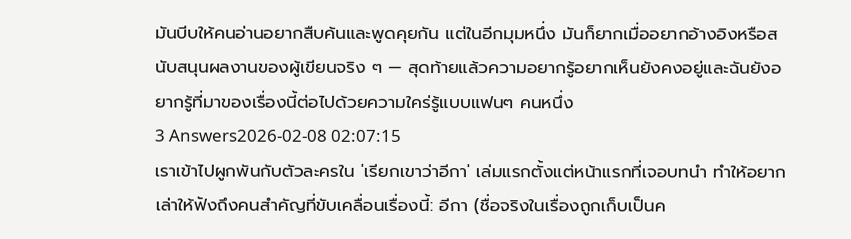มันบีบให้คนอ่านอยากสืบค้นและพูดคุยกัน แต่ในอีกมุมหนึ่ง มันก็ยากเมื่ออยากอ้างอิงหรือสนับสนุนผลงานของผู้เขียนจริง ๆ — สุดท้ายแล้วความอยากรู้อยากเห็นยังคงอยู่และฉันยังอยากรู้ที่มาของเรื่องนี้ต่อไปด้วยความใคร่รู้แบบแฟนๆ คนหนึ่ง
3 Answers2026-02-08 02:07:15
เราเข้าไปผูกพันกับตัวละครใน 'เรียกเขาว่าอีกา' เล่มแรกตั้งแต่หน้าแรกที่เจอบทนำ ทำให้อยากเล่าให้ฟังถึงคนสำคัญที่ขับเคลื่อนเรื่องนี้: อีกา (ชื่อจริงในเรื่องถูกเก็บเป็นค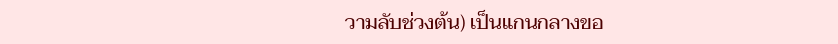วามลับช่วงต้น) เป็นแกนกลางขอ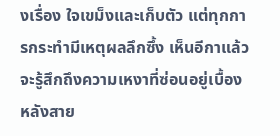งเรื่อง ใจเขม็งและเก็บตัว แต่ทุกการกระทำมีเหตุผลลึกซึ้ง เห็นอีกาแล้วจะรู้สึกถึงความเหงาที่ซ่อนอยู่เบื้องหลังสาย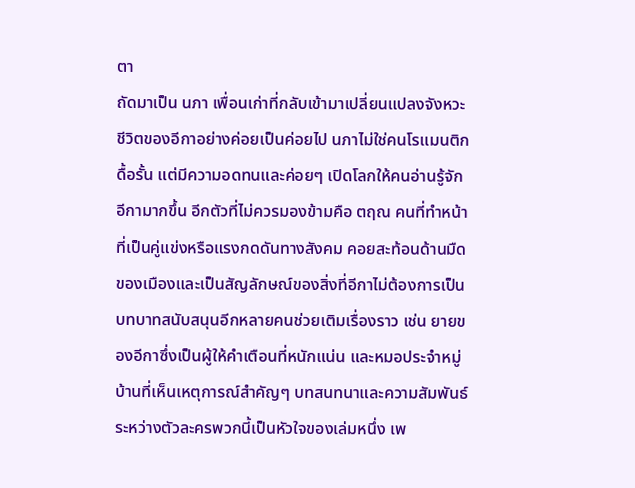ตา
ถัดมาเป็น นภา เพื่อนเก่าที่กลับเข้ามาเปลี่ยนแปลงจังหวะชีวิตของอีกาอย่างค่อยเป็นค่อยไป นภาไม่ใช่คนโรแมนติกดื้อรั้น แต่มีความอดทนและค่อยๆ เปิดโลกให้คนอ่านรู้จักอีกามากขึ้น อีกตัวที่ไม่ควรมองข้ามคือ ตฤณ คนที่ทำหน้าที่เป็นคู่แข่งหรือแรงกดดันทางสังคม คอยสะท้อนด้านมืดของเมืองและเป็นสัญลักษณ์ของสิ่งที่อีกาไม่ต้องการเป็น
บทบาทสนับสนุนอีกหลายคนช่วยเติมเรื่องราว เช่น ยายของอีกาซึ่งเป็นผู้ให้คำเตือนที่หนักแน่น และหมอประจำหมู่บ้านที่เห็นเหตุการณ์สำคัญๆ บทสนทนาและความสัมพันธ์ระหว่างตัวละครพวกนี้เป็นหัวใจของเล่มหนึ่ง เพ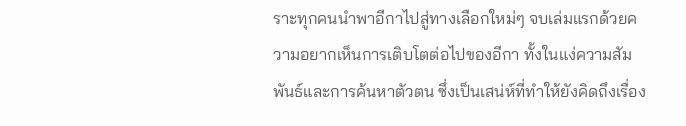ราะทุกคนนำพาอีกาไปสู่ทางเลือกใหม่ๆ จบเล่มแรกด้วยความอยากเห็นการเติบโตต่อไปของอีกา ทั้งในแง่ความสัมพันธ์และการค้นหาตัวตน ซึ่งเป็นเสน่ห์ที่ทำให้ยังคิดถึงเรื่อง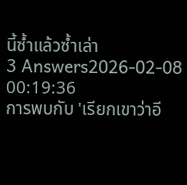นี้ซ้ำแล้วซ้ำเล่า
3 Answers2026-02-08 00:19:36
การพบกับ 'เรียกเขาว่าอี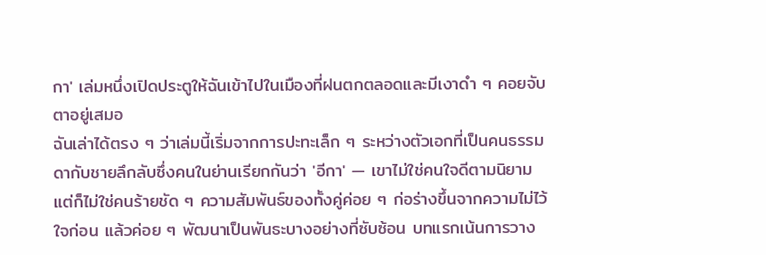กา' เล่มหนึ่งเปิดประตูให้ฉันเข้าไปในเมืองที่ฝนตกตลอดและมีเงาดำ ๆ คอยจับตาอยู่เสมอ
ฉันเล่าได้ตรง ๆ ว่าเล่มนี้เริ่มจากการปะทะเล็ก ๆ ระหว่างตัวเอกที่เป็นคนธรรมดากับชายลึกลับซึ่งคนในย่านเรียกกันว่า 'อีกา' — เขาไม่ใช่คนใจดีตามนิยาม แต่ก็ไม่ใช่คนร้ายชัด ๆ ความสัมพันธ์ของทั้งคู่ค่อย ๆ ก่อร่างขึ้นจากความไม่ไว้ใจก่อน แล้วค่อย ๆ พัฒนาเป็นพันธะบางอย่างที่ซับซ้อน บทแรกเน้นการวาง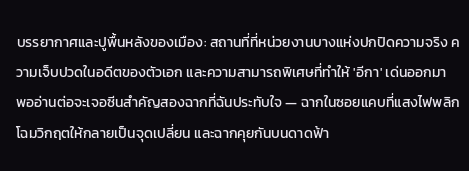บรรยากาศและปูพื้นหลังของเมือง: สถานที่ที่หน่วยงานบางแห่งปกปิดความจริง ความเจ็บปวดในอดีตของตัวเอก และความสามารถพิเศษที่ทำให้ 'อีกา' เด่นออกมา
พออ่านต่อจะเจอซีนสำคัญสองฉากที่ฉันประทับใจ — ฉากในซอยแคบที่แสงไฟพลิกโฉมวิกฤตให้กลายเป็นจุดเปลี่ยน และฉากคุยกันบนดาดฟ้า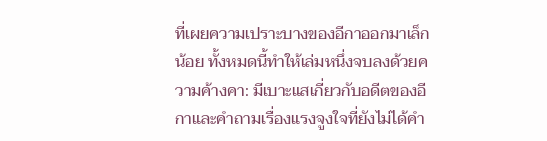ที่เผยความเปราะบางของอีกาออกมาเล็กน้อย ทั้งหมดนี้ทำให้เล่มหนึ่งจบลงด้วยความค้างคา: มีเบาะแสเกี่ยวกับอดีตของอีกาและคำถามเรื่องแรงจูงใจที่ยังไม่ได้คำ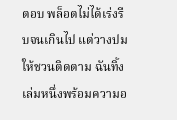ตอบ พล็อตไม่ได้เร่งรีบจนเกินไป แต่วางปมให้ชวนติดตาม ฉันทิ้งเล่มหนึ่งพร้อมความอ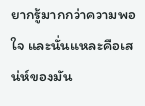ยากรู้มากกว่าความพอใจ และนั่นแหละคือเสน่ห์ของมัน